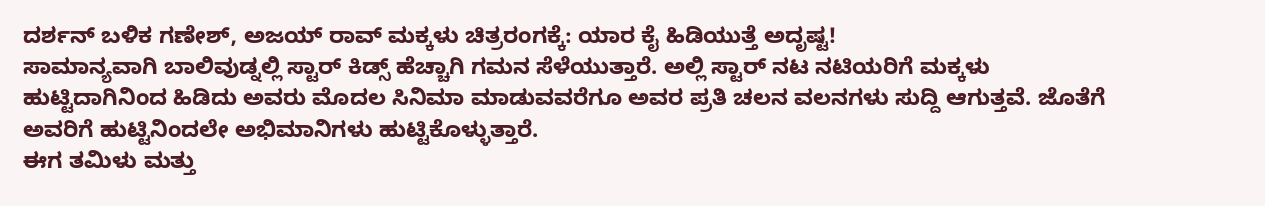ದರ್ಶನ್ ಬಳಿಕ ಗಣೇಶ್, ಅಜಯ್ ರಾವ್ ಮಕ್ಕಳು ಚಿತ್ರರಂಗಕ್ಕೆ: ಯಾರ ಕೈ ಹಿಡಿಯುತ್ತೆ ಅದೃಷ್ಟ!
ಸಾಮಾನ್ಯವಾಗಿ ಬಾಲಿವುಡ್ನಲ್ಲಿ ಸ್ಟಾರ್ ಕಿಡ್ಸ್ ಹೆಚ್ಚಾಗಿ ಗಮನ ಸೆಳೆಯುತ್ತಾರೆ. ಅಲ್ಲಿ ಸ್ಟಾರ್ ನಟ ನಟಿಯರಿಗೆ ಮಕ್ಕಳು ಹುಟ್ಟಿದಾಗಿನಿಂದ ಹಿಡಿದು ಅವರು ಮೊದಲ ಸಿನಿಮಾ ಮಾಡುವವರೆಗೂ ಅವರ ಪ್ರತಿ ಚಲನ ವಲನಗಳು ಸುದ್ದಿ ಆಗುತ್ತವೆ. ಜೊತೆಗೆ ಅವರಿಗೆ ಹುಟ್ಟಿನಿಂದಲೇ ಅಭಿಮಾನಿಗಳು ಹುಟ್ಟಿಕೊಳ್ಳುತ್ತಾರೆ.
ಈಗ ತಮಿಳು ಮತ್ತು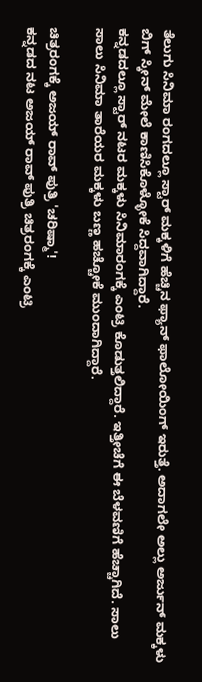ತೆಲುಗು ಸಿನಿಮಾ ರಂಗದಲ್ಲೂ ಸ್ಟಾರ್ ಮಕ್ಕಳಿಗೆ ಹೆಚ್ಚಿನ ಫ್ಯಾನ್ ಫಾಲೋಯಿಂಗ್ ಇರುತ್ತೆ. ಅದಾಗಲೇ ಅಲ್ಲು ಅರ್ಜುನ್ ಮಕ್ಕಳು ಬಿಗ್ ಸ್ಕೀನ್ ಮೇಲೆ ಕಾಣಿಸಿಕೊಳ್ಳೋಕೆ ಸಿದ್ದವಾಗಿದ್ದಾರೆ.
ಕನ್ನಡದಲ್ಲೂ ಸ್ಟಾರ್ ನಟರ ಮಕ್ಕಳು ಸಿನಿಮಾರಂಗಕ್ಕೆ ಎಂಟ್ರಿ ಕೊಡುತ್ತಲಿದ್ದಾರೆ. ಇತ್ತೀಚೆಗೆ ಈ ಬೆಳವಣಿಗೆ ಹೆಚ್ಚಾಗಿದೆ. ಸಾಲು ಸಾಲು ಸಿನಿಮಾ ತಾರೆಯರ ಮಕ್ಕಳು ಬಣ್ಣ ಹಚ್ಚೋಕೆ ಮುಂದಾಗಿದ್ದಾರೆ.

ಚಿತ್ರರಂಗಕ್ಕೆ ಅಜಯ್ ರಾವ್ ಪುತ್ರಿ 'ಚರಿಷ್ಮಾ'!
ಕನ್ನಡದ ನಟ ಅಜಯ್ ರಾವ್ ಪುತ್ರಿ ಚಿತ್ರರಂಗಕ್ಕೆ ಎಂಟ್ರಿ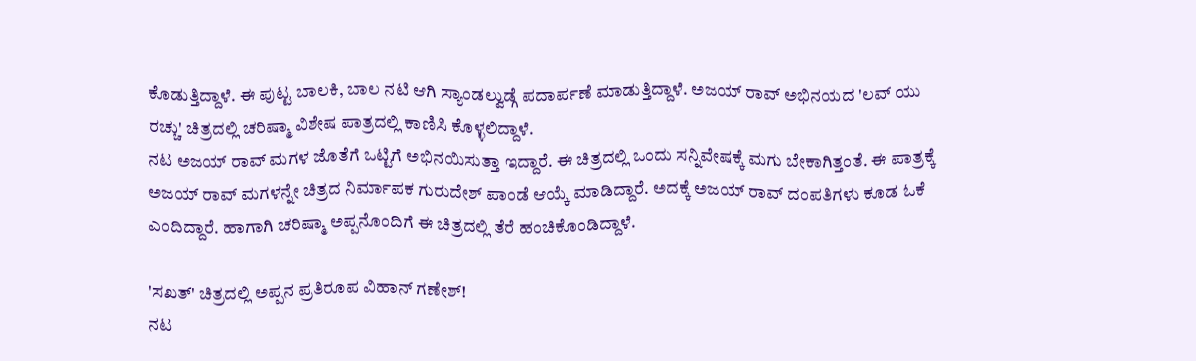ಕೊಡುತ್ತಿದ್ದಾಳೆ. ಈ ಪುಟ್ಟ ಬಾಲಕಿ, ಬಾಲ ನಟಿ ಆಗಿ ಸ್ಯಾಂಡಲ್ವುಡ್ಗೆ ಪದಾರ್ಪಣೆ ಮಾಡುತ್ತಿದ್ದಾಳೆ. ಅಜಯ್ ರಾವ್ ಅಭಿನಯದ 'ಲವ್ ಯು ರಚ್ಚು' ಚಿತ್ರದಲ್ಲಿ ಚರಿಷ್ಮಾ ವಿಶೇಷ ಪಾತ್ರದಲ್ಲಿ ಕಾಣಿಸಿ ಕೊಳ್ಳಲಿದ್ದಾಳೆ.
ನಟ ಅಜಯ್ ರಾವ್ ಮಗಳ ಜೊತೆಗೆ ಒಟ್ಟಿಗೆ ಅಭಿನಯಿಸುತ್ತಾ ಇದ್ದಾರೆ. ಈ ಚಿತ್ರದಲ್ಲಿ ಒಂದು ಸನ್ನಿವೇಷಕ್ಕೆ ಮಗು ಬೇಕಾಗಿತ್ತಂತೆ. ಈ ಪಾತ್ರಕ್ಕೆ ಅಜಯ್ ರಾವ್ ಮಗಳನ್ನೇ ಚಿತ್ರದ ನಿರ್ಮಾಪಕ ಗುರುದೇಶ್ ಪಾಂಡೆ ಆಯ್ಕೆ ಮಾಡಿದ್ದಾರೆ. ಅದಕ್ಕೆ ಅಜಯ್ ರಾವ್ ದಂಪತಿಗಳು ಕೂಡ ಓಕೆ ಎಂದಿದ್ದಾರೆ. ಹಾಗಾಗಿ ಚರಿಷ್ಮಾ ಅಪ್ಪನೊಂದಿಗೆ ಈ ಚಿತ್ರದಲ್ಲಿ ತೆರೆ ಹಂಚಿಕೊಂಡಿದ್ದಾಳೆ.

'ಸಖತ್' ಚಿತ್ರದಲ್ಲಿ ಅಪ್ಪನ ಪ್ರತಿರೂಪ ವಿಹಾನ್ ಗಣೇಶ್!
ನಟ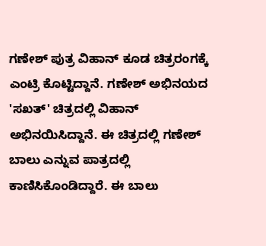ಗಣೇಶ್ ಪುತ್ರ ವಿಹಾನ್ ಕೂಡ ಚಿತ್ರರಂಗಕ್ಕೆ ಎಂಟ್ರಿ ಕೊಟ್ಟಿದ್ದಾನೆ. ಗಣೇಶ್ ಅಭಿನಯದ 'ಸಖತ್' ಚಿತ್ರದಲ್ಲಿ ವಿಹಾನ್ ಅಭಿನಯಿಸಿದ್ದಾನೆ. ಈ ಚಿತ್ರದಲ್ಲಿ ಗಣೇಶ್ ಬಾಲು ಎನ್ನುವ ಪಾತ್ರದಲ್ಲಿ ಕಾಣಿಸಿಕೊಂಡಿದ್ದಾರೆ. ಈ ಬಾಲು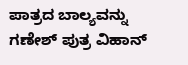ಪಾತ್ರದ ಬಾಲ್ಯವನ್ನು ಗಣೇಶ್ ಪುತ್ರ ವಿಹಾನ್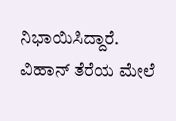ನಿಭಾಯಿಸಿದ್ದಾರೆ.
ವಿಹಾನ್ ತೆರೆಯ ಮೇಲೆ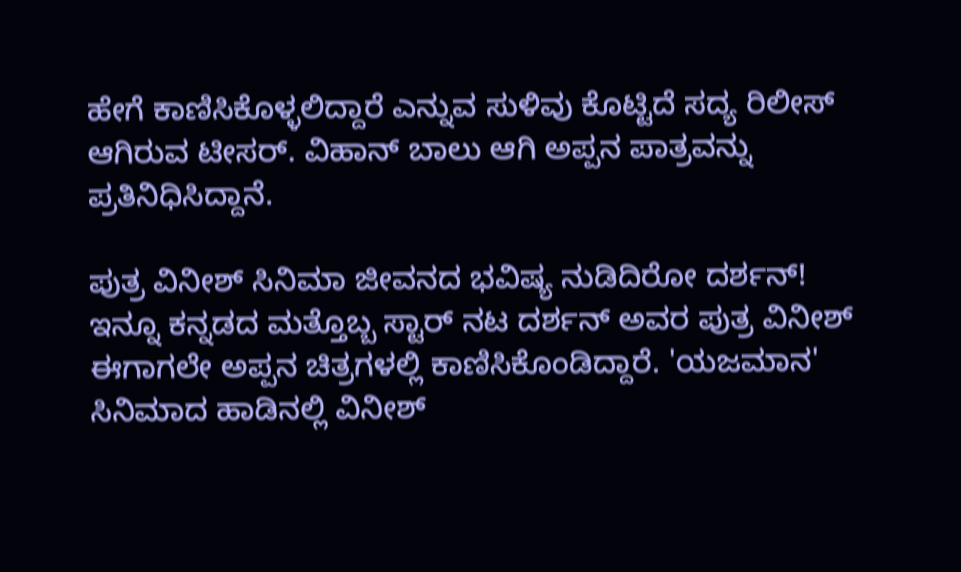ಹೇಗೆ ಕಾಣಿಸಿಕೊಳ್ಳಲಿದ್ದಾರೆ ಎನ್ನುವ ಸುಳಿವು ಕೊಟ್ಟಿದೆ ಸದ್ಯ ರಿಲೀಸ್ ಆಗಿರುವ ಟೀಸರ್. ವಿಹಾನ್ ಬಾಲು ಆಗಿ ಅಪ್ಪನ ಪಾತ್ರವನ್ನು ಪ್ರತಿನಿಧಿಸಿದ್ದಾನೆ.

ಪುತ್ರ ವಿನೀಶ್ ಸಿನಿಮಾ ಜೀವನದ ಭವಿಷ್ಯ ನುಡಿದಿರೋ ದರ್ಶನ್!
ಇನ್ನೂ ಕನ್ನಡದ ಮತ್ತೊಬ್ಬ ಸ್ಟಾರ್ ನಟ ದರ್ಶನ್ ಅವರ ಪುತ್ರ ವಿನೀಶ್ ಈಗಾಗಲೇ ಅಪ್ಪನ ಚಿತ್ರಗಳಲ್ಲಿ ಕಾಣಿಸಿಕೊಂಡಿದ್ದಾರೆ. 'ಯಜಮಾನ' ಸಿನಿಮಾದ ಹಾಡಿನಲ್ಲಿ ವಿನೀಶ್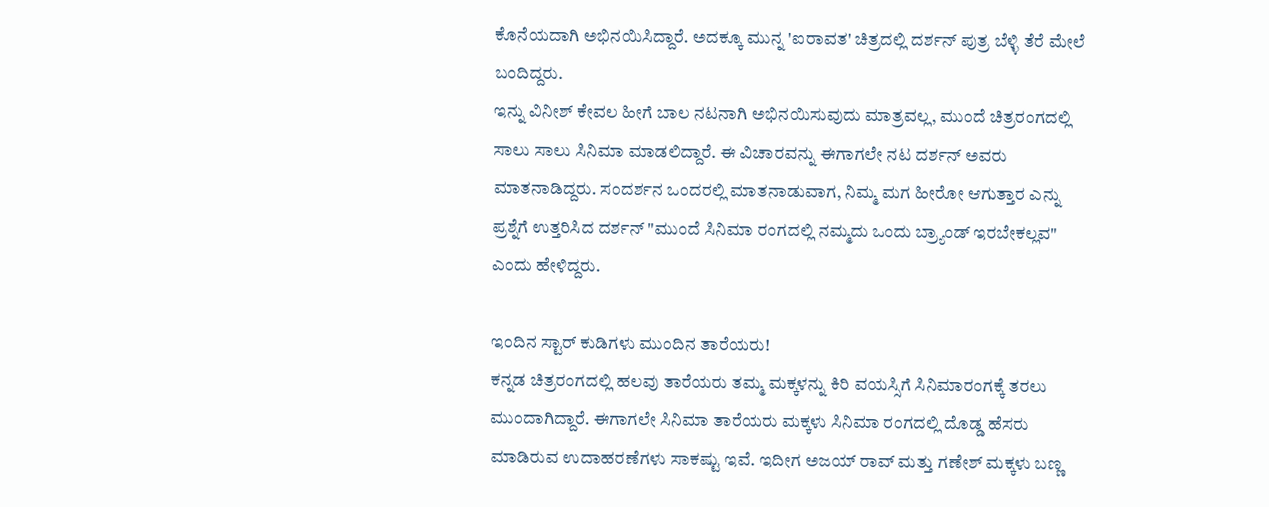ಕೊನೆಯದಾಗಿ ಅಭಿನಯಿಸಿದ್ದಾರೆ. ಅದಕ್ಕೂ ಮುನ್ನ 'ಐರಾವತ' ಚಿತ್ರದಲ್ಲಿ ದರ್ಶನ್ ಪುತ್ರ ಬೆಳ್ಳಿ ತೆರೆ ಮೇಲೆ ಬಂದಿದ್ದರು.
ಇನ್ನು ವಿನೀಶ್ ಕೇವಲ ಹೀಗೆ ಬಾಲ ನಟನಾಗಿ ಅಭಿನಯಿಸುವುದು ಮಾತ್ರವಲ್ಲ, ಮುಂದೆ ಚಿತ್ರರಂಗದಲ್ಲಿ ಸಾಲು ಸಾಲು ಸಿನಿಮಾ ಮಾಡಲಿದ್ದಾರೆ. ಈ ವಿಚಾರವನ್ನು ಈಗಾಗಲೇ ನಟ ದರ್ಶನ್ ಅವರು ಮಾತನಾಡಿದ್ದರು. ಸಂದರ್ಶನ ಒಂದರಲ್ಲಿ ಮಾತನಾಡುವಾಗ, ನಿಮ್ಮ ಮಗ ಹೀರೋ ಆಗುತ್ತಾರ ಎನ್ನು ಪ್ರಶ್ನೆಗೆ ಉತ್ತರಿಸಿದ ದರ್ಶನ್ "ಮುಂದೆ ಸಿನಿಮಾ ರಂಗದಲ್ಲಿ ನಮ್ಮದು ಒಂದು ಬ್ರ್ಯಾಂಡ್ ಇರಬೇಕಲ್ಲವ" ಎಂದು ಹೇಳಿದ್ದರು.

ಇಂದಿನ ಸ್ಟಾರ್ ಕುಡಿಗಳು ಮುಂದಿನ ತಾರೆಯರು!
ಕನ್ನಡ ಚಿತ್ರರಂಗದಲ್ಲಿ ಹಲವು ತಾರೆಯರು ತಮ್ಮ ಮಕ್ಕಳನ್ನು ಕಿರಿ ವಯಸ್ಸಿಗೆ ಸಿನಿಮಾರಂಗಕ್ಕೆ ತರಲು ಮುಂದಾಗಿದ್ದಾರೆ. ಈಗಾಗಲೇ ಸಿನಿಮಾ ತಾರೆಯರು ಮಕ್ಕಳು ಸಿನಿಮಾ ರಂಗದಲ್ಲಿ ದೊಡ್ಡ ಹೆಸರು ಮಾಡಿರುವ ಉದಾಹರಣೆಗಳು ಸಾಕಷ್ಟು ಇವೆ. ಇದೀಗ ಅಜಯ್ ರಾವ್ ಮತ್ತು ಗಣೇಶ್ ಮಕ್ಕಳು ಬಣ್ಣ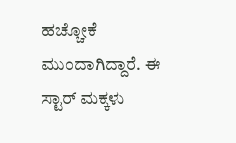ಹಚ್ಚೋಕೆ ಮುಂದಾಗಿದ್ದಾರೆ. ಈ ಸ್ಟಾರ್ ಮಕ್ಕಳು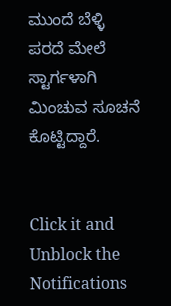ಮುಂದೆ ಬೆಳ್ಳಿ ಪರದೆ ಮೇಲೆ ಸ್ಟಾರ್ಗಳಾಗಿ ಮಿಂಚುವ ಸೂಚನೆ ಕೊಟ್ಟಿದ್ದಾರೆ.


Click it and Unblock the Notifications